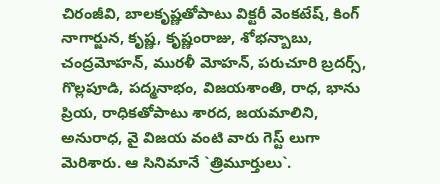చిరంజీవి, బాలకృష్ణతోపాటు విక్టరీ వెంకటేష్, కింగ్ నాగార్జున, కృష్ణ, కృష్ణంరాజు, శోభన్బాబు, చంద్రమోహన్, మురళీ మోహన్, పరుచూరి బ్రదర్స్, గొల్లపూడి, పద్మనాభం, విజయశాంతి, రాధ, భాను ప్రియ, రాధికతోపాటు శారద, జయమాలిని, అనురాధ, వై విజయ వంటి వారు గెస్ట్ లుగా మెరిశారు. ఆ సినిమానే `త్రిమూర్తులు`.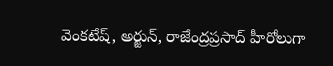వెంకటేష్, అర్జున్, రాజేంద్రప్రసాద్ హీరోలుగా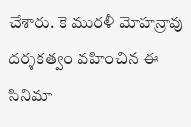చేశారు. కె మురళీ మోహన్రావు దర్శకత్వం వహించిన ఈ సినిమా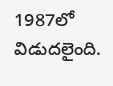1987లో విడుదలైంది.